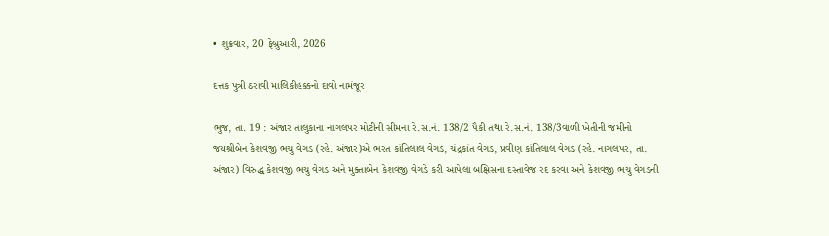• શુક્રવાર, 20 ફેબ્રુઆરી, 2026

દત્તક પુત્રી ઠરાવી માલિકીહક્કનો દાવો નામંજૂર

ભુજ, તા. 19 : અંજાર તાલુકાના નાગલપર મોટીની સીમના રે.સ.નં. 138/2 પૈકી તથા રે.સ.નં. 138/3વાળી ખેતીની જમીનો જયશ્રીબેન કેશવજી ભચુ વેગડ (રહે. અંજાર)એ ભરત કાંતિલાલ વેગડ, ચંદ્રકાંત વેગડ, પ્રવીણ કાંતિલાલ વેગડ (રહે. નાગલપર, તા. અંજાર) વિરુદ્ધ કેશવજી ભચુ વેગડ અને મુક્તાબેન કેશવજી વેગડે કરી આપેલા બક્ષિસના દસ્તાવેજ રદ કરવા અને કેશવજી ભચુ વેગડની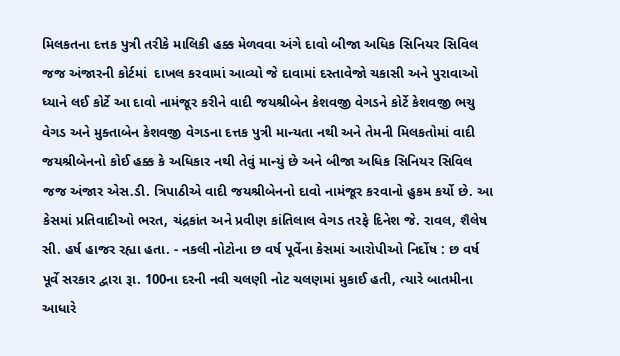મિલકતના દત્તક પુત્રી તરીકે માલિકી હક્ક મેળવવા અંગે દાવો બીજા અધિક સિનિયર સિવિલ જજ અંજારની કોર્ટમાં  દાખલ કરવામાં આવ્યો જે દાવામાં દસ્તાવેજો ચકાસી અને પુરાવાઓ ધ્યાને લઈ કોર્ટે આ દાવો નામંજૂર કરીને વાદી જયશ્રીબેન કેશવજી વેગડને કોર્ટે કેશવજી ભચુ વેગડ અને મુક્તાબેન કેશવજી વેગડના દત્તક પુત્રી માન્યતા નથી અને તેમની મિલકતોમાં વાદી જયશ્રીબેનનો કોઈ હક્ક કે અધિકાર નથી તેવું માન્યું છે અને બીજા અધિક સિનિયર સિવિલ જજ અંજાર એસ.ડી. ત્રિપાઠીએ વાદી જયશ્રીબેનનો દાવો નામંજૂર કરવાનો હુકમ કર્યો છે. આ કેસમાં પ્રતિવાદીઓ ભરત, ચંદ્રકાંત અને પ્રવીણ કાંતિલાલ વેગડ તરફે દિનેશ જે. રાવલ, શૈલેષ સી. હર્ષ હાજર રહ્યા હતા. - નકલી નોટોના છ વર્ષ પૂર્વેના કેસમાં આરોપીઓ નિર્દોષ : છ વર્ષ પૂર્વે સરકાર દ્વારા રૂા. 100ના દરની નવી ચલણી નોટ ચલણમાં મુકાઈ હતી, ત્યારે બાતમીના આધારે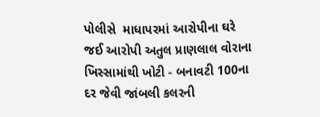પોલીસે  માધાપરમાં આરોપીના ઘરે જઈ આરોપી અતુલ પ્રાણલાલ વોરાના ખિસ્સામાંથી ખોટી - બનાવટી 100ના દર જેવી જાંબલી કલરની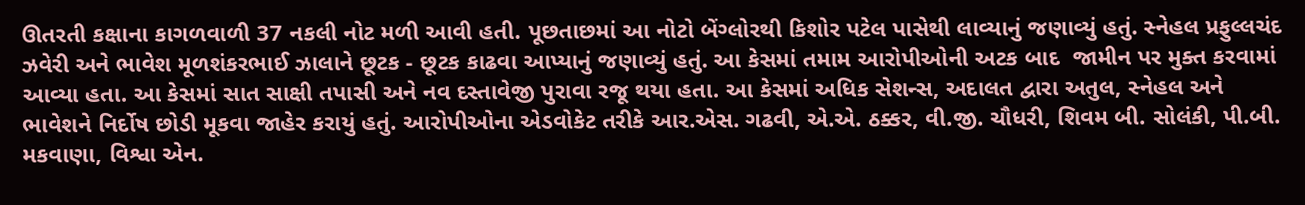ઊતરતી કક્ષાના કાગળવાળી 37 નકલી નોટ મળી આવી હતી. પૂછતાછમાં આ નોટો બેંગ્લોરથી કિશોર પટેલ પાસેથી લાવ્યાનું જણાવ્યું હતું. સ્નેહલ પ્રફુલ્લચંદ ઝવેરી અને ભાવેશ મૂળશંકરભાઈ ઝાલાને છૂટક - છૂટક કાઢવા આપ્યાનું જણાવ્યું હતું. આ કેસમાં તમામ આરોપીઓની અટક બાદ  જામીન પર મુક્ત કરવામાં આવ્યા હતા. આ કેસમાં સાત સાક્ષી તપાસી અને નવ દસ્તાવેજી પુરાવા રજૂ થયા હતા. આ કેસમાં અધિક સેશન્સ, અદાલત દ્વારા અતુલ, સ્નેહલ અને ભાવેશને નિર્દોષ છોડી મૂકવા જાહેર કરાયું હતું. આરોપીઓના એડવોકેટ તરીકે આર.એસ. ગઢવી, એ.એ. ઠક્કર, વી.જી. ચૌધરી, શિવમ બી. સોલંકી, પી.બી. મકવાણા, વિશ્વા એન.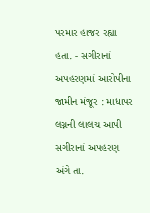પરમાર હાજર રહ્યા હતા. - સગીરાનાં અપહરણમાં આરોપીના જામીન મંજૂર : માધાપર લગ્નની લાલચ આપી સગીરાનાં અપહરણ અંગે તા.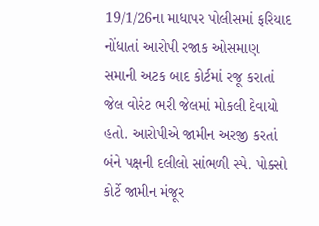19/1/26ના માધાપર પોલીસમાં ફરિયાદ નોંધાતાં આરોપી રજાક ઓસમાણ સમાની અટક બાદ કોર્ટમાં રજૂ કરાતાં જેલ વોરંટ ભરી જેલમાં મોકલી દેવાયો હતો. આરોપીએ જામીન અરજી કરતાં બંને પક્ષની દલીલો સાંભળી સ્પે. પોક્સો કોર્ટે જામીન મંજૂર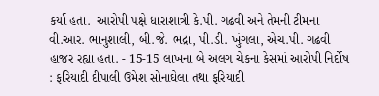કર્યા હતા.  આરોપી પક્ષે ધારાશાત્રી કે.પી. ગઢવી અને તેમની ટીમના વી.આર. ભાનુશાલી, બી.જે. ભદ્રા, પી.ડી. ખુંગલા, એચ.પી. ગઢવી હાજર રહ્યા હતા. - 15-15 લાખના બે અલગ ચેકના કેસમાં આરોપી નિર્દોષ : ફરિયાદી દીપાલી ઉમેશ સોનાઘેલા તથા ફરિયાદી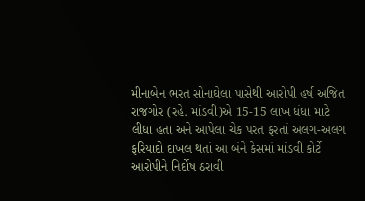મીનાબેન ભરત સોનાઘેલા પાસેથી આરોપી હર્ષ અજિત રાજગોર (રહે. માંડવી)એ 15-15 લાખ ધંધા માટે લીધા હતા અને આપેલા ચેક પરત ફરતાં અલગ-અલગ ફરિયાદો દાખલ થતાં આ બંને કેસમાં માંડવી કોર્ટે આરોપીને નિર્દોષ ઠરાવી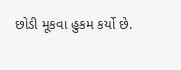છોડી મૂકવા હુકમ કર્યો છે.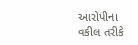આરોપીના વકીલ તરીકે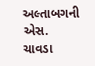અલ્તાબગની એસ. ચાવડા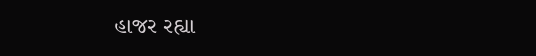હાજર રહ્યા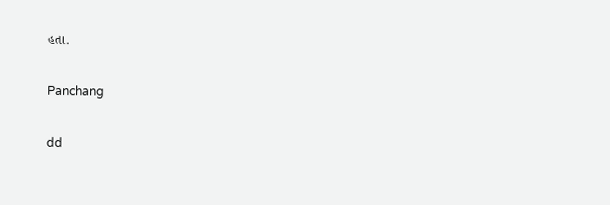હતા.

Panchang

dd